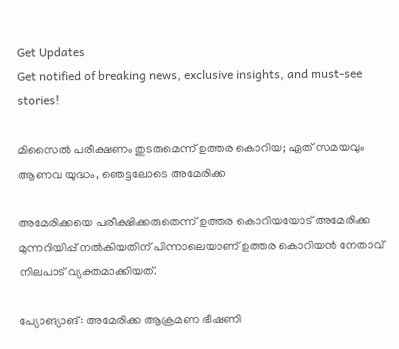Get Updates
Get notified of breaking news, exclusive insights, and must-see stories!

മിസൈല്‍ പരീക്ഷണം തുടരുമെന്ന് ഉത്തര കൊറിയ; ഏത് സമയവും ആണവ യുദ്ധം, ഞെട്ടലോടെ അമേരിക്ക

അമേരിക്കയെ പരീക്ഷിക്കരുതെന്ന് ഉത്തര കൊറിയയോട് അമേരിക്ക മുന്നറിയിപ്പ് നല്‍കിയതിന് പിന്നാലെയാണ് ഉത്തര കൊറിയന്‍ നേതാവ് നിലപാട് വ്യക്തമാക്കിയത്.

പ്യോങ്യാങ്: അമേരിക്ക ആക്രമണ ഭീഷണി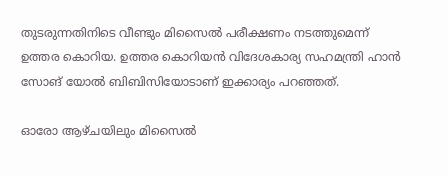തുടരുന്നതിനിടെ വീണ്ടും മിസൈല്‍ പരീക്ഷണം നടത്തുമെന്ന് ഉത്തര കൊറിയ. ഉത്തര കൊറിയന്‍ വിദേശകാര്യ സഹമന്ത്രി ഹാന്‍ സോങ് യോല്‍ ബിബിസിയോടാണ് ഇക്കാര്യം പറഞ്ഞത്.

ഓരോ ആഴ്ചയിലും മിസൈല്‍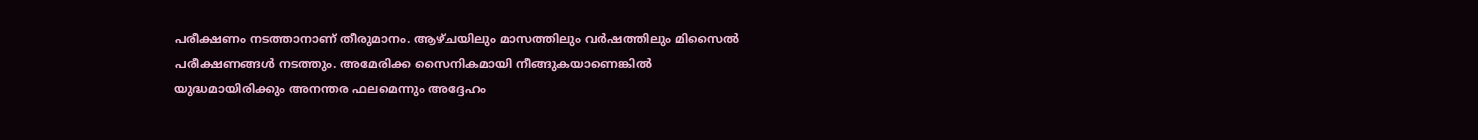പരീക്ഷണം നടത്താനാണ് തീരുമാനം. ആഴ്ചയിലും മാസത്തിലും വര്‍ഷത്തിലും മിസൈല്‍ പരീക്ഷണങ്ങള്‍ നടത്തും. അമേരിക്ക സൈനികമായി നീങ്ങുകയാണെങ്കില്‍ യുദ്ധമായിരിക്കും അനന്തര ഫലമെന്നും അദ്ദേഹം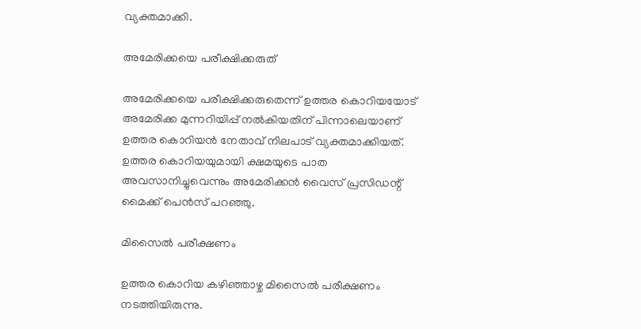വ്യക്തമാക്കി.

അമേരിക്കയെ പരീക്ഷിക്കരുത്

അമേരിക്കയെ പരീക്ഷിക്കരുതെന്ന് ഉത്തര കൊറിയയോട് അമേരിക്ക മുന്നറിയിപ്പ് നല്‍കിയതിന് പിന്നാലെയാണ് ഉത്തര കൊറിയന്‍ നേതാവ് നിലപാട് വ്യക്തമാക്കിയത്. ഉത്തര കൊറിയയുമായി ക്ഷമയുടെ പാത അവസാനിച്ചുവെന്നും അമേരിക്കന്‍ വൈസ് പ്രസിഡന്റ് മൈക്ക് പെന്‍സ് പറഞ്ഞു.

മിസൈല്‍ പരീക്ഷണം

ഉത്തര കൊറിയ കഴിഞ്ഞാഴ്ച മിസൈല്‍ പരീക്ഷണം നടത്തിയിരുന്നു.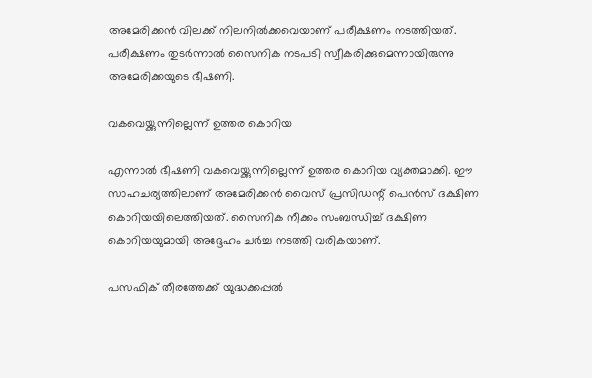അമേരിക്കന്‍ വിലക്ക് നിലനില്‍ക്കവെയാണ് പരീക്ഷണം നടത്തിയത്. പരീക്ഷണം തുടര്‍ന്നാല്‍ സൈനിക നടപടി സ്വീകരിക്കുമെന്നായിരുന്നു അമേരിക്കയുടെ ഭീഷണി.

വകവെയ്ക്കുന്നില്ലെന്ന് ഉത്തര കൊറിയ

എന്നാല്‍ ഭീഷണി വകവെയ്ക്കുന്നില്ലെന്ന് ഉത്തര കൊറിയ വ്യക്തമാക്കി. ഈ സാഹചര്യത്തിലാണ് അമേരിക്കന്‍ വൈസ് പ്രസിഡന്റ് പെന്‍സ് ദക്ഷിണ കൊറിയയിലെത്തിയത്. സൈനിക നീക്കം സംബന്ധിച്ച് ദക്ഷിണ കൊറിയയുമായി അദ്ദേഹം ചര്‍ച്ച നടത്തി വരികയാണ്.

പസഫിക് തീരത്തേക്ക് യുദ്ധക്കപ്പല്‍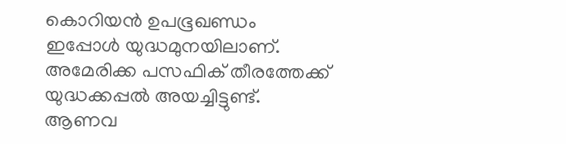കൊറിയന്‍ ഉപഭൂഖണ്ഡം ഇപ്പോള്‍ യുദ്ധമുനയിലാണ്. അമേരിക്ക പസഫിക് തീരത്തേക്ക് യുദ്ധക്കപ്പല്‍ അയച്ചിട്ടുണ്ട്. ആണവ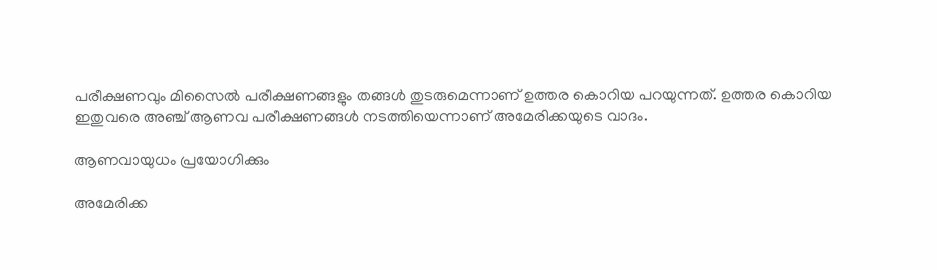പരീക്ഷണവും മിസൈല്‍ പരീക്ഷണങ്ങളും തങ്ങള്‍ തുടരുമെന്നാണ് ഉത്തര കൊറിയ പറയുന്നത്. ഉത്തര കൊറിയ ഇതുവരെ അഞ്ച് ആണവ പരീക്ഷണങ്ങള്‍ നടത്തിയെന്നാണ് അമേരിക്കയുടെ വാദം.

ആണവായുധം പ്രയോഗിക്കും

അമേരിക്ക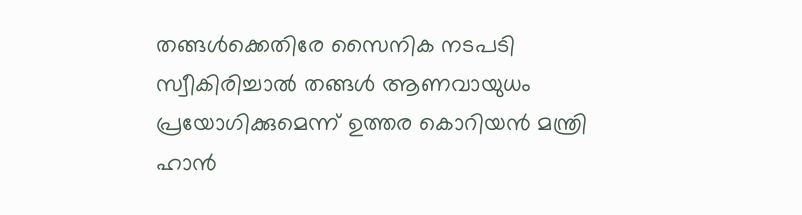തങ്ങള്‍ക്കെതിരേ സൈനിക നടപടി സ്വീകിരിച്ചാല്‍ തങ്ങള്‍ ആണവായുധം പ്രയോഗിക്കുമെന്ന് ഉത്തര കൊറിയന്‍ മന്ത്രി ഹാന്‍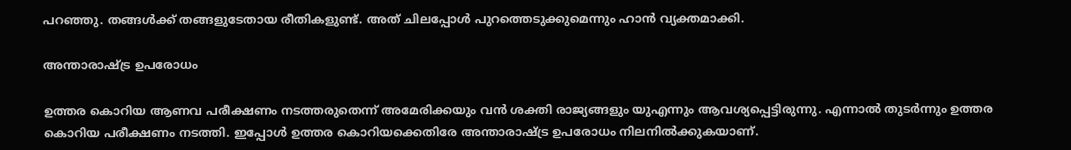പറഞ്ഞു. തങ്ങള്‍ക്ക് തങ്ങളുടേതായ രീതികളുണ്ട്. അത് ചിലപ്പോള്‍ പുറത്തെടുക്കുമെന്നും ഹാന്‍ വ്യക്തമാക്കി.

അന്താരാഷ്ട്ര ഉപരോധം

ഉത്തര കൊറിയ ആണവ പരീക്ഷണം നടത്തരുതെന്ന് അമേരിക്കയും വന്‍ ശക്തി രാജ്യങ്ങളും യുഎന്നും ആവശ്യപ്പെട്ടിരുന്നു. എന്നാല്‍ തുടര്‍ന്നും ഉത്തര കൊറിയ പരീക്ഷണം നടത്തി. ഇപ്പോള്‍ ഉത്തര കൊറിയക്കെതിരേ അന്താരാഷ്ട്ര ഉപരോധം നിലനില്‍ക്കുകയാണ്.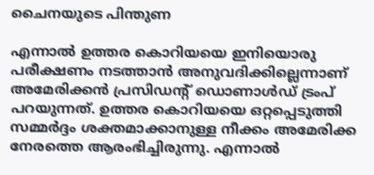ചൈനയുടെ പിന്തുണ

എന്നാല്‍ ഉത്തര കൊറിയയെ ഇനിയൊരു പരീക്ഷണം നടത്താന്‍ അനുവദിക്കില്ലെന്നാണ് അമേരിക്കന്‍ പ്രസിഡന്റ് ഡൊണാള്‍ഡ് ട്രംപ് പറയുന്നത്. ഉത്തര കൊറിയയെ ഒറ്റപ്പെടുത്തി സമ്മര്‍ദ്ദം ശക്തമാക്കാനുള്ള നീക്കം അമേരിക്ക നേരത്തെ ആരംഭിച്ചിരുന്നു. എന്നാല്‍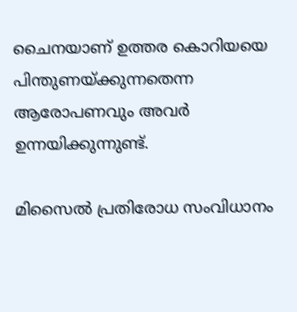ചൈനയാണ് ഉത്തര കൊറിയയെ പിന്തുണയ്ക്കുന്നതെന്ന ആരോപണവും അവര്‍ ഉന്നയിക്കുന്നുണ്ട്.

മിസൈല്‍ പ്രതിരോധ സംവിധാനം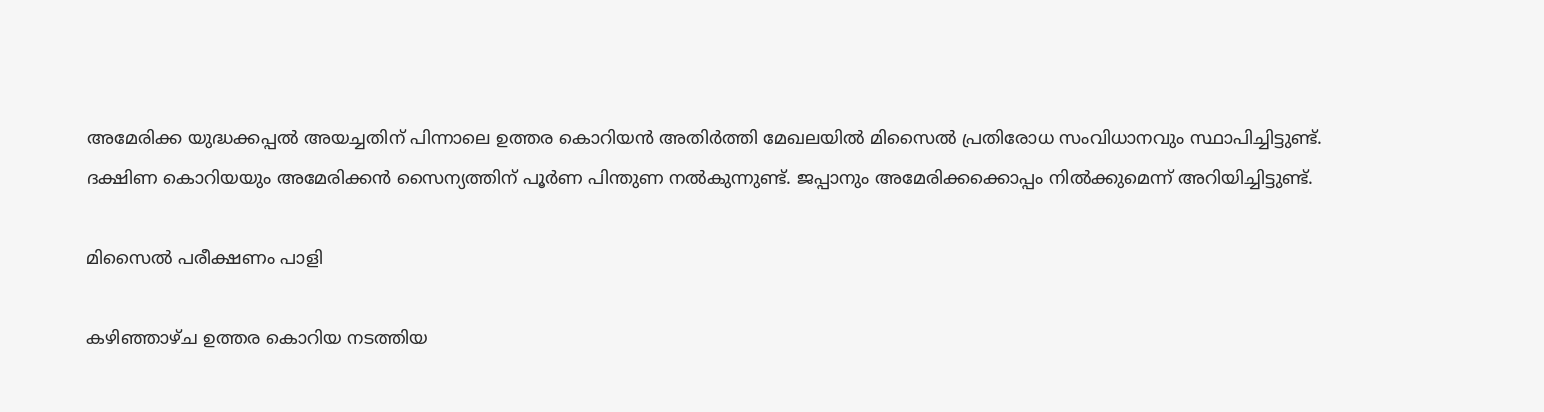അമേരിക്ക യുദ്ധക്കപ്പല്‍ അയച്ചതിന് പിന്നാലെ ഉത്തര കൊറിയന്‍ അതിര്‍ത്തി മേഖലയില്‍ മിസൈല്‍ പ്രതിരോധ സംവിധാനവും സ്ഥാപിച്ചിട്ടുണ്ട്. ദക്ഷിണ കൊറിയയും അമേരിക്കന്‍ സൈന്യത്തിന് പൂര്‍ണ പിന്തുണ നല്‍കുന്നുണ്ട്. ജപ്പാനും അമേരിക്കക്കൊപ്പം നില്‍ക്കുമെന്ന് അറിയിച്ചിട്ടുണ്ട്.

മിസൈല്‍ പരീക്ഷണം പാളി

കഴിഞ്ഞാഴ്ച ഉത്തര കൊറിയ നടത്തിയ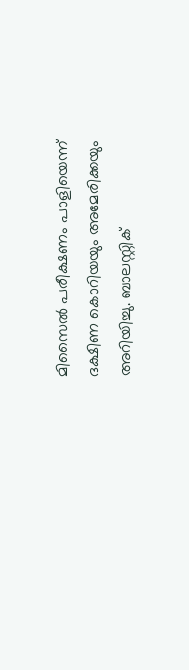മിസൈല്‍ പരീക്ഷണം പാളിയെന്ന് ദക്ഷിണ കൊറിയയും അമേരിക്കയും അറിയിച്ചു. ബാലസ്റ്റിക്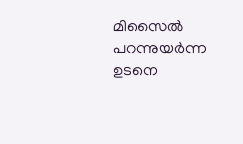മിസൈല്‍ പറന്നുയര്‍ന്ന ഉടനെ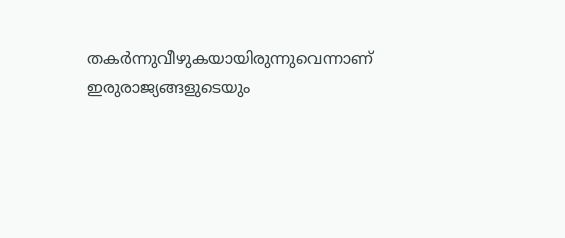തകര്‍ന്നുവീഴുകയായിരുന്നുവെന്നാണ് ഇരുരാജ്യങ്ങളുടെയും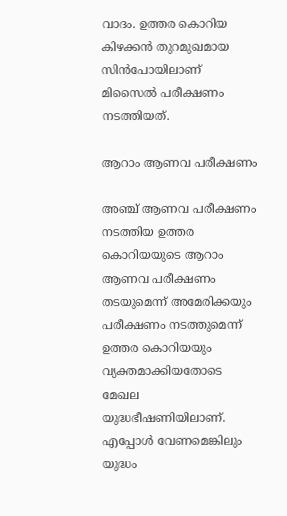വാദം. ഉത്തര കൊറിയ കിഴക്കന്‍ തുറമുഖമായ സിന്‍പോയിലാണ് മിസൈല്‍ പരീക്ഷണം നടത്തിയത്.

ആറാം ആണവ പരീക്ഷണം

അഞ്ച് ആണവ പരീക്ഷണം നടത്തിയ ഉത്തര കൊറിയയുടെ ആറാം ആണവ പരീക്ഷണം തടയുമെന്ന് അമേരിക്കയും പരീക്ഷണം നടത്തുമെന്ന് ഉത്തര കൊറിയയും വ്യക്തമാക്കിയതോടെ മേഖല യുദ്ധഭീഷണിയിലാണ്. എപ്പോള്‍ വേണമെങ്കിലും യുദ്ധം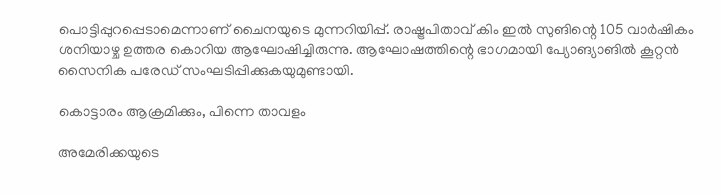പൊട്ടിപ്പുറപ്പെടാമെന്നാണ് ചൈനയുടെ മുന്നറിയിപ്പ്. രാഷ്ട്രപിതാവ് കിം ഇല്‍ സുങിന്റെ 105 വാര്‍ഷികം ശനിയാഴ്ച ഉത്തര കൊറിയ ആഘോഷിച്ചിരുന്നു. ആഘോഷത്തിന്റെ ഭാഗമായി പ്യോങ്യാങില്‍ കൂറ്റന്‍ സൈനിക പരേഡ് സംഘടിപ്പിക്കുകയുമുണ്ടായി.

കൊട്ടാരം ആക്രമിക്കും, പിന്നെ താവളം

അമേരിക്കയുടെ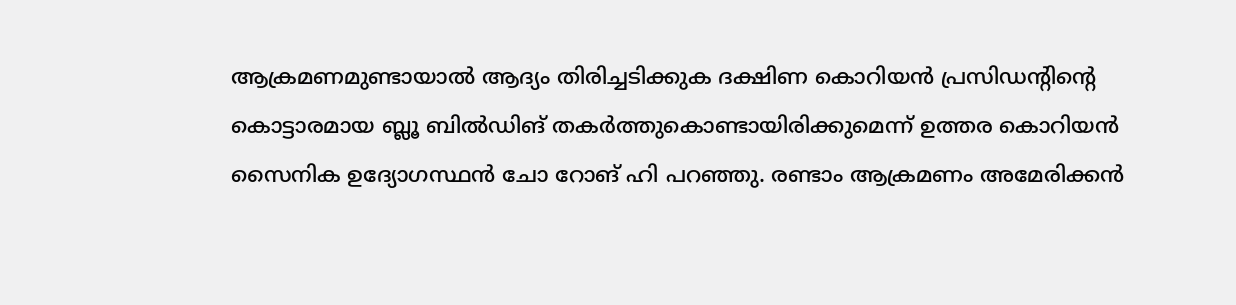ആക്രമണമുണ്ടായാല്‍ ആദ്യം തിരിച്ചടിക്കുക ദക്ഷിണ കൊറിയന്‍ പ്രസിഡന്റിന്റെ കൊട്ടാരമായ ബ്ലൂ ബില്‍ഡിങ് തകര്‍ത്തുകൊണ്ടായിരിക്കുമെന്ന് ഉത്തര കൊറിയന്‍ സൈനിക ഉദ്യോഗസ്ഥന്‍ ചോ റോങ് ഹി പറഞ്ഞു. രണ്ടാം ആക്രമണം അമേരിക്കന്‍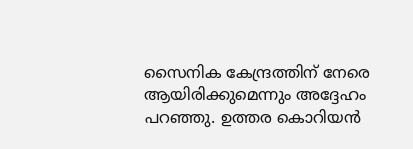സൈനിക കേന്ദ്രത്തിന് നേരെ ആയിരിക്കുമെന്നും അദ്ദേഹം പറഞ്ഞു. ഉത്തര കൊറിയന്‍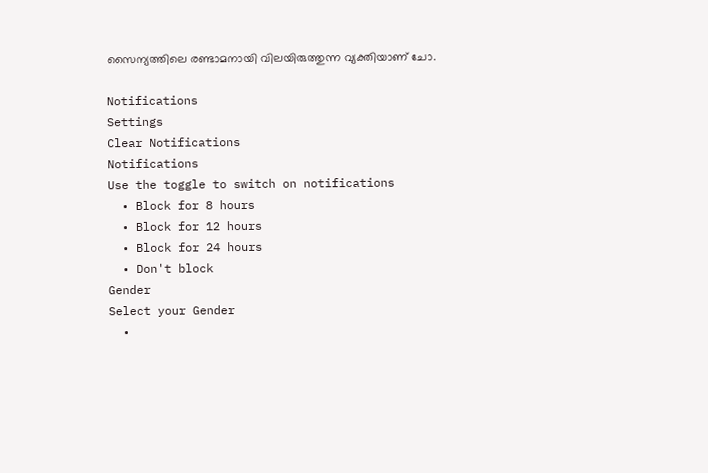സൈന്യത്തിലെ രണ്ടാമനായി വിലയിരുത്തുന്ന വ്യക്തിയാണ് ചോ.

Notifications
Settings
Clear Notifications
Notifications
Use the toggle to switch on notifications
  • Block for 8 hours
  • Block for 12 hours
  • Block for 24 hours
  • Don't block
Gender
Select your Gender
  •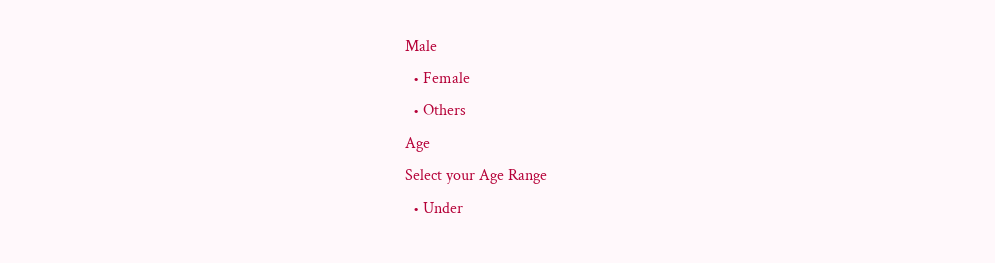Male
  • Female
  • Others
Age
Select your Age Range
  • Under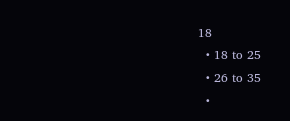18
  • 18 to 25
  • 26 to 35
  •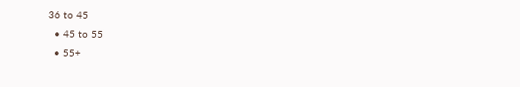36 to 45
  • 45 to 55
  • 55+